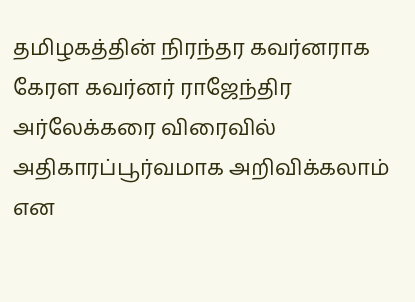தமிழகத்தின் நிரந்தர கவர்னராக கேரள கவர்னர் ராஜேந்திர அர்லேக்கரை விரைவில் அதிகாரப்பூர்வமாக அறிவிக்கலாம் என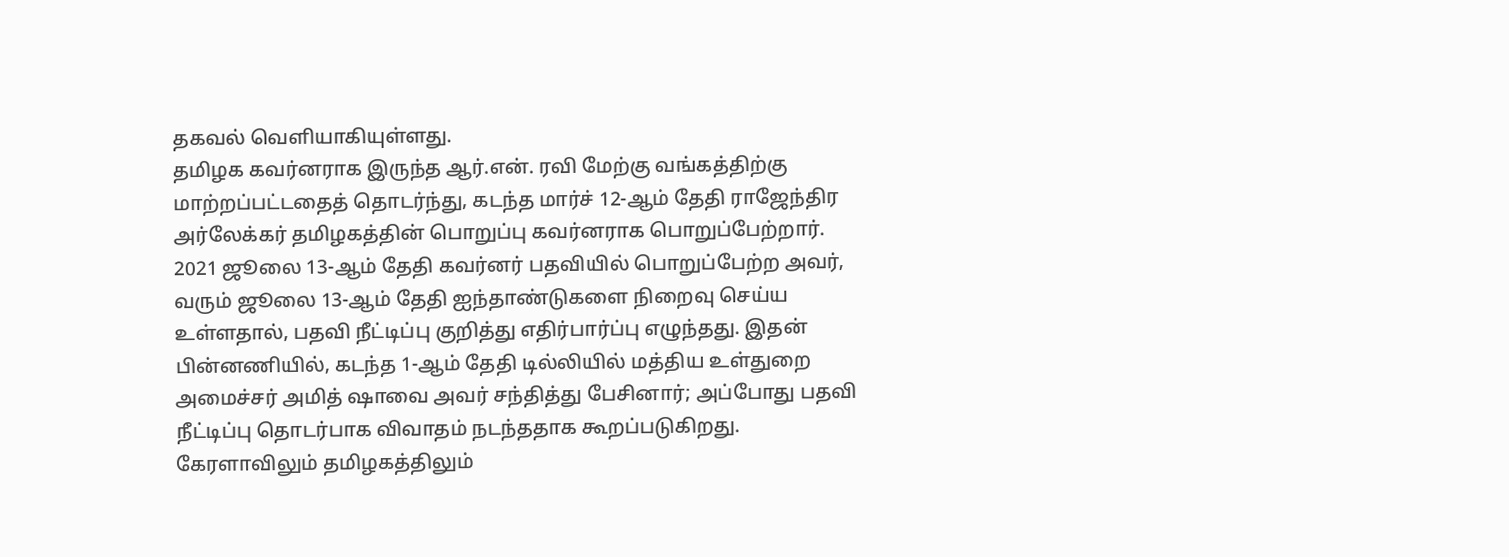தகவல் வெளியாகியுள்ளது.
தமிழக கவர்னராக இருந்த ஆர்.என். ரவி மேற்கு வங்கத்திற்கு மாற்றப்பட்டதைத் தொடர்ந்து, கடந்த மார்ச் 12-ஆம் தேதி ராஜேந்திர அர்லேக்கர் தமிழகத்தின் பொறுப்பு கவர்னராக பொறுப்பேற்றார்.
2021 ஜூலை 13-ஆம் தேதி கவர்னர் பதவியில் பொறுப்பேற்ற அவர், வரும் ஜூலை 13-ஆம் தேதி ஐந்தாண்டுகளை நிறைவு செய்ய உள்ளதால், பதவி நீட்டிப்பு குறித்து எதிர்பார்ப்பு எழுந்தது. இதன் பின்னணியில், கடந்த 1-ஆம் தேதி டில்லியில் மத்திய உள்துறை அமைச்சர் அமித் ஷாவை அவர் சந்தித்து பேசினார்; அப்போது பதவி நீட்டிப்பு தொடர்பாக விவாதம் நடந்ததாக கூறப்படுகிறது.
கேரளாவிலும் தமிழகத்திலும்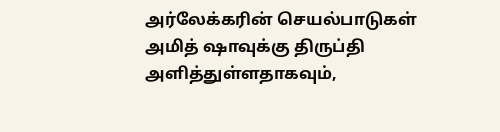அர்லேக்கரின் செயல்பாடுகள் அமித் ஷாவுக்கு திருப்தி அளித்துள்ளதாகவும்,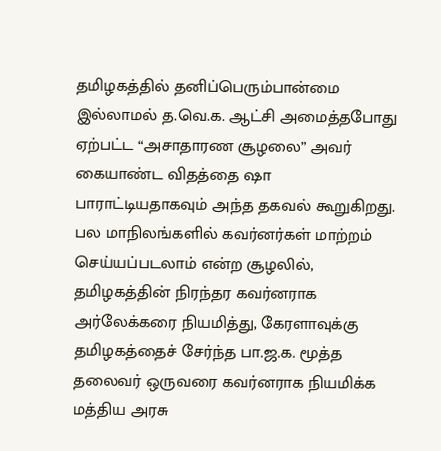தமிழகத்தில் தனிப்பெரும்பான்மை இல்லாமல் த.வெ.க. ஆட்சி அமைத்தபோது ஏற்பட்ட “அசாதாரண சூழலை” அவர் கையாண்ட விதத்தை ஷா பாராட்டியதாகவும் அந்த தகவல் கூறுகிறது.
பல மாநிலங்களில் கவர்னர்கள் மாற்றம் செய்யப்படலாம் என்ற சூழலில், தமிழகத்தின் நிரந்தர கவர்னராக அர்லேக்கரை நியமித்து, கேரளாவுக்கு தமிழகத்தைச் சேர்ந்த பா.ஜ.க. மூத்த தலைவர் ஒருவரை கவர்னராக நியமிக்க மத்திய அரசு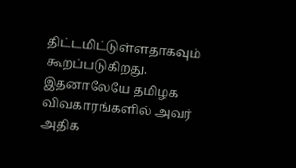திட்டமிட்டுள்ளதாகவும் கூறப்படுகிறது. இதனாலேயே தமிழக விவகாரங்களில் அவர் அதிக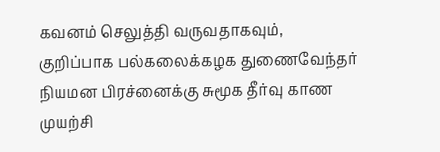கவனம் செலுத்தி வருவதாகவும், குறிப்பாக பல்கலைக்கழக துணைவேந்தர் நியமன பிரச்னைக்கு சுமூக தீர்வு காண முயற்சி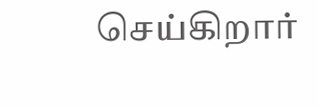செய்கிறார்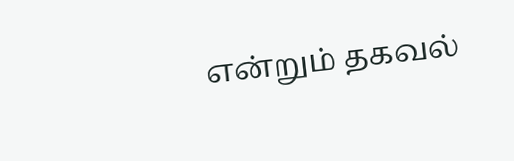என்றும் தகவல்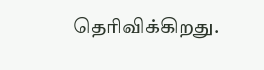தெரிவிக்கிறது.